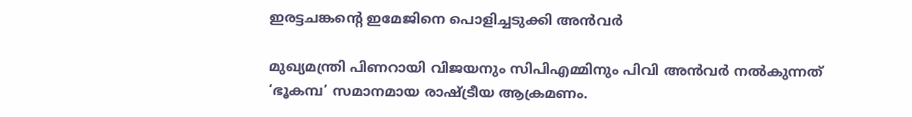ഇരട്ടചങ്കന്റെ ഇമേജിനെ പൊളിച്ചടുക്കി അന്‍വര്‍

മുഖ്യമന്ത്രി പിണറായി വിജയനും സിപിഎമ്മിനും പിവി അന്‍വര്‍ നല്‍കുന്നത് ‘ഭൂകമ്പ’ സമാനമായ രാഷ്ട്രീയ ആക്രമണം.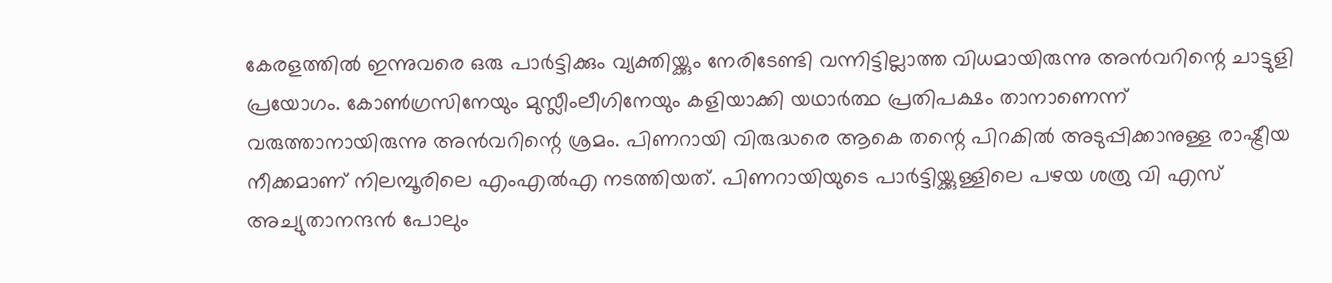കേരളത്തില്‍ ഇന്നുവരെ ഒരു പാര്‍ട്ടിക്കും വ്യക്തിയ്ക്കും നേരിടേണ്ടി വന്നിട്ടില്ലാത്ത വിധമായിരുന്നു അന്‍വറിന്റെ ചാട്ടുളി പ്രയോഗം. കോണ്‍ഗ്രസിനേയും മുസ്ലീംലീഗിനേയും കളിയാക്കി യഥാര്‍ത്ഥ പ്രതിപക്ഷം താനാണെന്ന് വരുത്താനായിരുന്നു അന്‍വറിന്റെ ശ്രമം. പിണറായി വിരുദ്ധരെ ആകെ തന്റെ പിറകില്‍ അടുപ്പിക്കാനുള്ള രാഷ്ട്രീയ നീക്കമാണ് നിലമ്പൂരിലെ എംഎല്‍എ നടത്തിയത്. പിണറായിയുടെ പാര്‍ട്ടിയ്ക്കുള്ളിലെ പഴയ ശത്രു വി എസ് അച്യുതാനന്ദന്‍ പോലും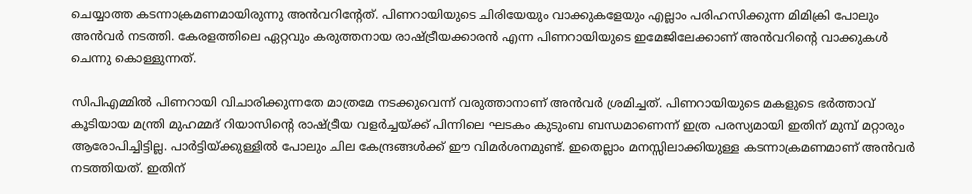ചെയ്യാത്ത കടന്നാക്രമണമായിരുന്നു അന്‍വറിന്റേത്. പിണറായിയുടെ ചിരിയേയും വാക്കുകളേയും എല്ലാം പരിഹസിക്കുന്ന മിമിക്രി പോലും അന്‍വര്‍ നടത്തി. കേരളത്തിലെ ഏറ്റവും കരുത്തനായ രാഷ്ട്രീയക്കാരന്‍ എന്ന പിണറായിയുടെ ഇമേജിലേക്കാണ് അന്‍വറിന്റെ വാക്കുകള്‍ ചെന്നു കൊള്ളുന്നത്.

സിപിഎമ്മില്‍ പിണറായി വിചാരിക്കുന്നതേ മാത്രമേ നടക്കുവെന്ന് വരുത്താനാണ് അന്‍വര്‍ ശ്രമിച്ചത്. പിണറായിയുടെ മകളുടെ ഭര്‍ത്താവ് കൂടിയായ മന്ത്രി മുഹമ്മദ് റിയാസിന്റെ രാഷ്ട്രീയ വളര്‍ച്ചയ്ക്ക് പിന്നിലെ ഘടകം കുടുംബ ബന്ധമാണെന്ന് ഇത്ര പരസ്യമായി ഇതിന് മുമ്പ് മറ്റാരും ആരോപിച്ചിട്ടില്ല. പാര്‍ട്ടിയ്ക്കുള്ളില്‍ പോലും ചില കേന്ദ്രങ്ങള്‍ക്ക് ഈ വിമര്‍ശനമുണ്ട്. ഇതെല്ലാം മനസ്സിലാക്കിയുള്ള കടന്നാക്രമണമാണ് അന്‍വര്‍ നടത്തിയത്. ഇതിന്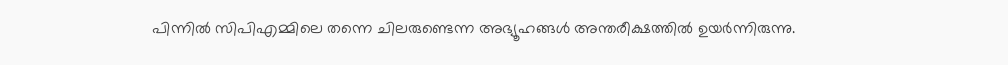പിന്നില്‍ സിപിഎമ്മിലെ തന്നെ ചിലരുണ്ടെന്ന അഭ്യൂഹങ്ങള്‍ അന്തരീക്ഷത്തില്‍ ഉയര്‍ന്നിരുന്നു.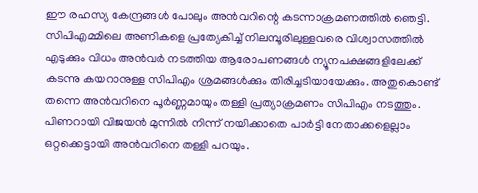ഈ രഹസ്യ കേന്ദ്രങ്ങള്‍ പോലും അന്‍വറിന്റെ കടന്നാക്രമണത്തില്‍ ഞെട്ടി. സിപിഎമ്മിലെ അണികളെ പ്രത്യേകിച്ച് നിലമ്പൂരിലുള്ളവരെ വിശ്വാസത്തില്‍ എടുക്കും വിധം അന്‍വര്‍ നടത്തിയ ആരോപണങ്ങള്‍ ന്യൂനപക്ഷങ്ങളിലേക്ക് കടന്നു കയറാനുള്ള സിപിഎം ശ്രമങ്ങള്‍ക്കും തിരിച്ചടിയായേക്കും. അതുകൊണ്ട് തന്നെ അന്‍വറിനെ പൂര്‍ണ്ണമായും തള്ളി പ്രത്യാക്രമണം സിപിഎം നടത്തും. പിണറായി വിജയന്‍ മുന്നില്‍ നിന്ന് നയിക്കാതെ പാര്‍ട്ടി നേതാക്കളെല്ലാം ഒറ്റക്കെട്ടായി അന്‍വറിനെ തള്ളി പറയും.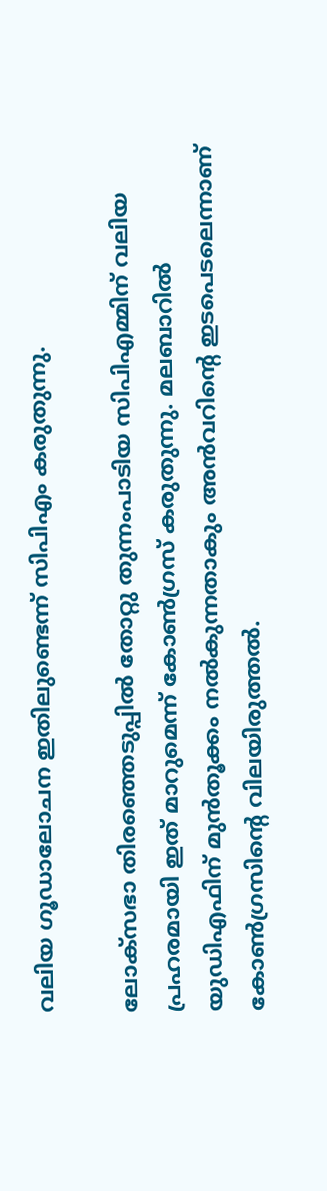വലിയ ഗൂഡാലോചന ഇതിലുണ്ടെന്ന് സിപിഎം കരുതുന്നു.

ലോക്‌സഭാ തിരഞ്ഞെടുപ്പില്‍ തോറ്റു തുന്നംപാടിയ സിപിഎമ്മിന് വലിയ പ്രഹരമായി ഇത് മാറുമെന്ന് കോണ്‍ഗ്രസ് കരുതുന്നു. മലബാറില്‍ യുഡിഎഫിന് മുന്‍തൂക്കം നല്‍കുന്നതാകും അന്‍വറിന്റെ ഇടപെടലെന്നാണ് കോണ്‍ഗ്രസിന്റെ വിലയിരുത്തല്‍.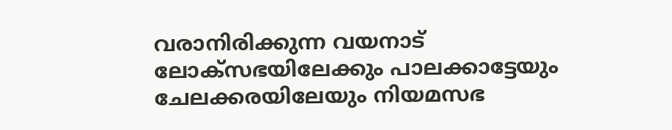വരാനിരിക്കുന്ന വയനാട് ലോക്‌സഭയിലേക്കും പാലക്കാട്ടേയും ചേലക്കരയിലേയും നിയമസഭ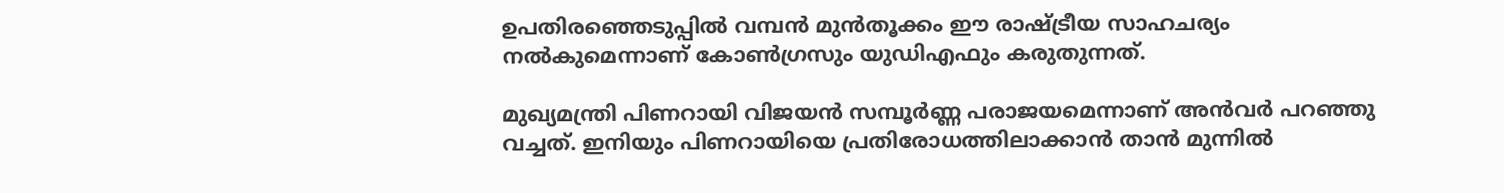ഉപതിരഞ്ഞെടുപ്പില്‍ വമ്പന്‍ മുന്‍തൂക്കം ഈ രാഷ്ട്രീയ സാഹചര്യം നല്‍കുമെന്നാണ് കോണ്‍ഗ്രസും യുഡിഎഫും കരുതുന്നത്.

മുഖ്യമന്ത്രി പിണറായി വിജയന്‍ സമ്പൂര്‍ണ്ണ പരാജയമെന്നാണ് അന്‍വര്‍ പറഞ്ഞു വച്ചത്. ഇനിയും പിണറായിയെ പ്രതിരോധത്തിലാക്കാന്‍ താന്‍ മുന്നില്‍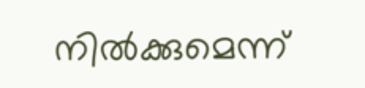നില്‍ക്കുമെന്ന്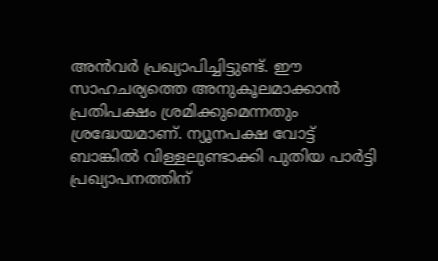അന്‍വര്‍ പ്രഖ്യാപിച്ചിട്ടുണ്ട്. ഈ സാഹചര്യത്തെ അനുകൂലമാക്കാന്‍ പ്രതിപക്ഷം ശ്രമിക്കുമെന്നതും ശ്രദ്ധേയമാണ്. ന്യൂനപക്ഷ വോട്ട് ബാങ്കില്‍ വിള്ളലുണ്ടാക്കി പുതിയ പാര്‍ട്ടി പ്രഖ്യാപനത്തിന്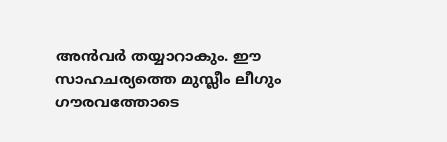അന്‍വര്‍ തയ്യാറാകും. ഈ സാഹചര്യത്തെ മുസ്ലീം ലീഗും ഗൗരവത്തോടെ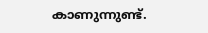കാണുന്നുണ്ട്.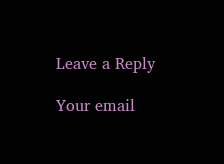Leave a Reply

Your email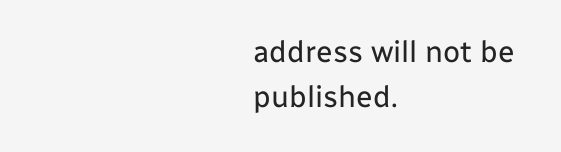address will not be published.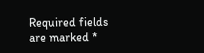Required fields are marked *